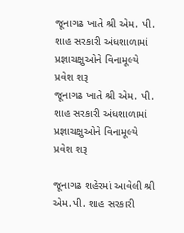જૂનાગઢ ખાતે શ્રી એમ. પી. શાહ સરકારી અંધશાળામાં પ્રજ્ઞાચક્ષુઓને વિનામૂલ્યે પ્રવેશ શરૂ
જૂનાગઢ ખાતે શ્રી એમ. પી. શાહ સરકારી અંધશાળામાં પ્રજ્ઞાચક્ષુઓને વિનામૂલ્યે પ્રવેશ શરૂ

જૂનાગઢ શહેરમાં આવેલી શ્રી એમ.પી. શાહ સરકારી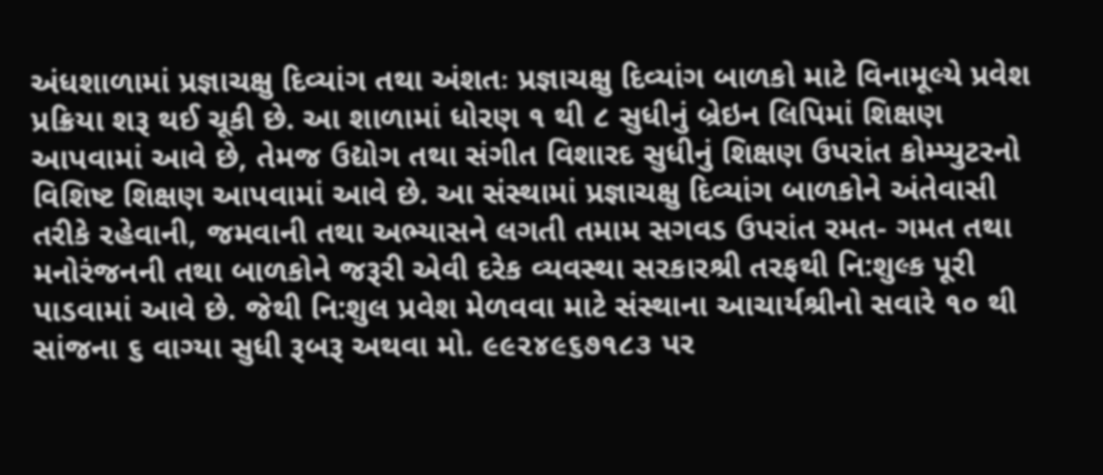અંધશાળામાં પ્રજ્ઞાચક્ષુ દિવ્યાંગ તથા અંશતઃ પ્રજ્ઞાચક્ષુ દિવ્યાંગ બાળકો માટે વિનામૂલ્યે પ્રવેશ પ્રક્રિયા શરૂ થઈ ચૂકી છે. આ શાળામાં ધોરણ ૧ થી ૮ સુધીનું બ્રેઇન લિપિમાં શિક્ષણ આપવામાં આવે છે, તેમજ ઉદ્યોગ તથા સંગીત વિશારદ સુધીનું શિક્ષણ ઉપરાંત કોમ્પ્યુટરનો વિશિષ્ટ શિક્ષણ આપવામાં આવે છે. આ સંસ્થામાં પ્રજ્ઞાચક્ષુ દિવ્યાંગ બાળકોને અંતેવાસી તરીકે રહેવાની, જમવાની તથા અભ્યાસને લગતી તમામ સગવડ ઉપરાંત રમત- ગમત તથા મનોરંજનની તથા બાળકોને જરૂરી એવી દરેક વ્યવસ્થા સરકારશ્રી તરફથી નિ:શુલ્ક પૂરી પાડવામાં આવે છે. જેથી નિ:શુલ પ્રવેશ મેળવવા માટે સંસ્થાના આચાર્યશ્રીનો સવારે ૧૦ થી સાંજના ૬ વાગ્યા સુધી રૂબરૂ અથવા મો. ૯૯૨૪૯૬૭૧૮૩ પર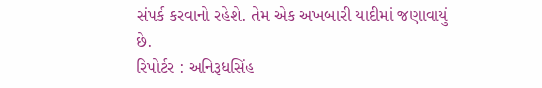સંપર્ક કરવાનો રહેશે. તેમ એક અખબારી યાદીમાં જણાવાયું છે.
રિપોર્ટર : અનિરૂધસિંહ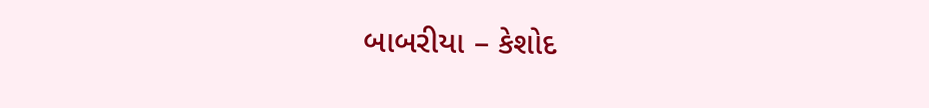બાબરીયા – કેશોદ